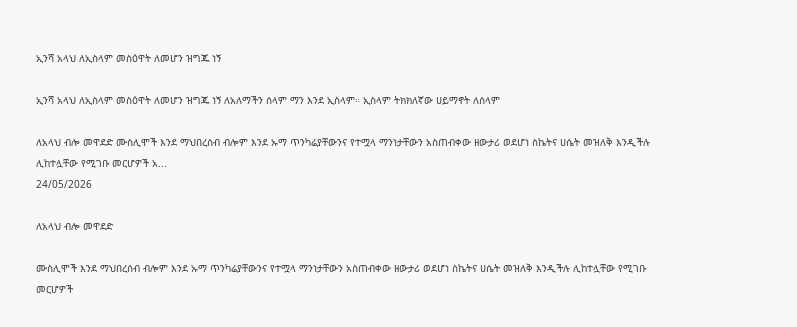ኢንሻ አላህ ለኢስላም መስዕዋት ለመሆን ዝግጁ ነኝ

ኢንሻ አላህ ለኢስላም መስዕዋት ለመሆን ዝግጁ ነኝ ለአለማችን ሰላም ማን እንደ ኢስላም። ኢስላም ትክክለኛው ሀይማኖት ለሰላም

ለአላህ ብሎ መዋደድ ሙስሊሞች እንደ ማህበረሰብ ብሎም እንደ ኡማ ጥንካሬያቸውንና የተሟላ ማንነታቸውን አስጠብቀው ዘውታሪ ወደሆነ ስኬትና ሀሴት መዝለቅ እንዲችሉ ሊከተሏቸው የሚገቡ መርሆዎች አ...
24/05/2026

ለአላህ ብሎ መዋደድ

ሙስሊሞች እንደ ማህበረሰብ ብሎም እንደ ኡማ ጥንካሬያቸውንና የተሟላ ማንነታቸውን አስጠብቀው ዘውታሪ ወደሆነ ስኬትና ሀሴት መዝለቅ እንዲችሉ ሊከተሏቸው የሚገቡ መርሆዎች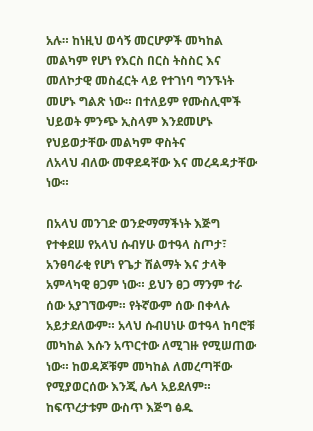አሉ። ከነዚህ ወሳኝ መርሆዎች መካከል መልካም የሆነ የእርስ በርስ ትስስር እና መለኮታዊ መስፈርት ላይ የተገነባ ግንኙነት መሆኑ ግልጽ ነው። በተለይም የሙስሊሞች ህይወት ምንጭ ኢስላም እንደመሆኑ የህይወታቸው መልካም ዋስትና
ለአላህ ብለው መዋደዳቸው እና መረዳዳታቸው ነው።

በአላህ መንገድ ወንድማማችነት እጅግ የተቀደሠ የአላህ ሱብሃሁ ወተዓላ ስጦታ፣ አንፀባራቂ የሆነ የጌታ ሽልማት እና ታላቅ አምላካዊ ፀጋም ነው። ይህን ፀጋ ማንም ተራ ሰው አያገኘውም። የትኛውም ሰው በቀላሉ አይታደለውም። አላህ ሱብሀነሁ ወተዓላ ከባሮቹ መካከል እሱን አጥርተው ለሚገዙ የሚሠጠው ነው። ከወዳጆቹም መካከል ለመረጣቸው የሚያወርሰው እንጂ ሌላ አይደለም። ከፍጥረታቱም ውስጥ እጅግ ፅዱ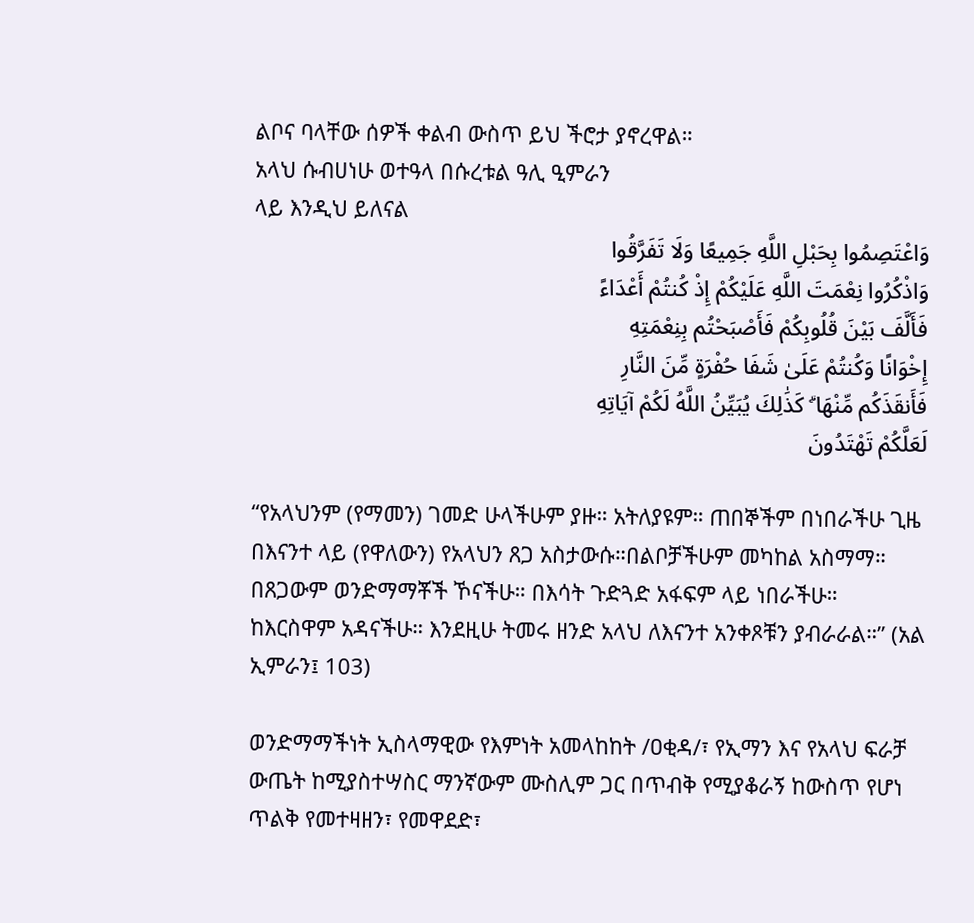ልቦና ባላቸው ሰዎች ቀልብ ውስጥ ይህ ችሮታ ያኖረዋል።
አላህ ሱብሀነሁ ወተዓላ በሱረቱል ዓሊ ዒምራን
ላይ እንዲህ ይለናል
وَاعْتَصِمُوا بِحَبْلِ اللَّهِ جَمِيعًا وَلَا تَفَرَّقُوا
وَاذْكُرُوا نِعْمَتَ اللَّهِ عَلَيْكُمْ إِذْ كُنتُمْ أَعْدَاءً
فَأَلَّفَ بَيْنَ قُلُوبِكُمْ فَأَصْبَحْتُم بِنِعْمَتِهِ
إِخْوَانًا وَكُنتُمْ عَلَىٰ شَفَا حُفْرَةٍ مِّنَ النَّارِ
فَأَنقَذَكُم مِّنْهَا ۗ كَذَٰلِكَ يُبَيِّنُ اللَّهُ لَكُمْ آيَاتِهِ
لَعَلَّكُمْ تَهْتَدُونَ

“የአላህንም (የማመን) ገመድ ሁላችሁም ያዙ። አትለያዩም። ጠበኞችም በነበራችሁ ጊዜ በእናንተ ላይ (የዋለውን) የአላህን ጸጋ አስታውሱ።በልቦቻችሁም መካከል አስማማ። በጸጋውም ወንድማማቾች ኾናችሁ። በእሳት ጉድጓድ አፋፍም ላይ ነበራችሁ። ከእርስዋም አዳናችሁ። እንደዚሁ ትመሩ ዘንድ አላህ ለእናንተ አንቀጾቹን ያብራራል።” (አል ኢምራን፤ 103)

ወንድማማችነት ኢስላማዊው የእምነት አመላከከት /ዐቂዳ/፣ የኢማን እና የአላህ ፍራቻ ውጤት ከሚያስተሣስር ማንኛውም ሙስሊም ጋር በጥብቅ የሚያቆራኝ ከውስጥ የሆነ ጥልቅ የመተዛዘን፣ የመዋደድ፣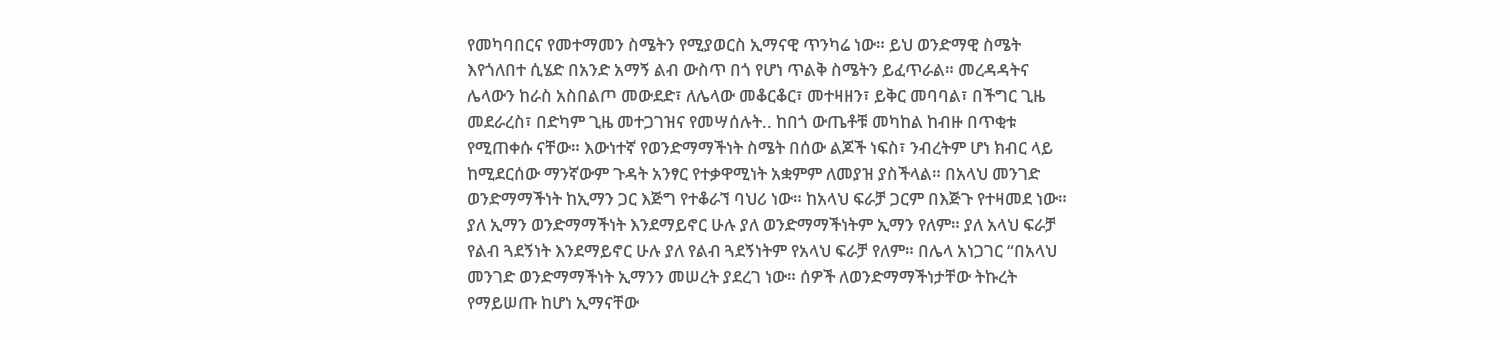የመካባበርና የመተማመን ስሜትን የሚያወርስ ኢማናዊ ጥንካሬ ነው። ይህ ወንድማዊ ስሜት እየጎለበተ ሲሄድ በአንድ አማኝ ልብ ውስጥ በጎ የሆነ ጥልቅ ስሜትን ይፈጥራል። መረዳዳትና ሌላውን ከራስ አስበልጦ መውደድ፣ ለሌላው መቆርቆር፣ መተዛዘን፣ ይቅር መባባል፣ በችግር ጊዜ መደራረስ፣ በድካም ጊዜ መተጋገዝና የመሣሰሉት.. ከበጎ ውጤቶቹ መካከል ከብዙ በጥቂቱ የሚጠቀሱ ናቸው። እውነተኛ የወንድማማችነት ስሜት በሰው ልጆች ነፍስ፣ ንብረትም ሆነ ክብር ላይ ከሚደርሰው ማንኛውም ጉዳት አንፃር የተቃዋሚነት አቋምም ለመያዝ ያስችላል። በአላህ መንገድ ወንድማማችነት ከኢማን ጋር እጅግ የተቆራኘ ባህሪ ነው። ከአላህ ፍራቻ ጋርም በእጅጉ የተዛመደ ነው። ያለ ኢማን ወንድማማችነት እንደማይኖር ሁሉ ያለ ወንድማማችነትም ኢማን የለም። ያለ አላህ ፍራቻ የልብ ጓደኝነት እንደማይኖር ሁሉ ያለ የልብ ጓደኝነትም የአላህ ፍራቻ የለም። በሌላ አነጋገር “በአላህ መንገድ ወንድማማችነት ኢማንን መሠረት ያደረገ ነው። ሰዎች ለወንድማማችነታቸው ትኩረት የማይሠጡ ከሆነ ኢማናቸው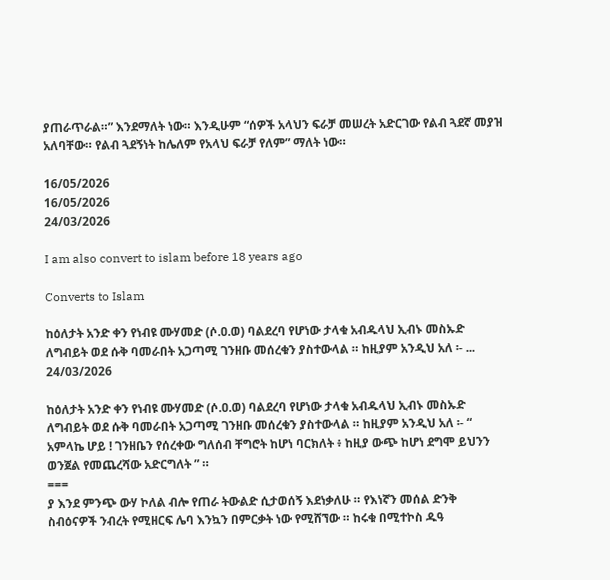ያጠራጥራል።” እንደማለት ነው። እንዲሁም “ሰዎች አላህን ፍራቻ መሠረት አድርገው የልብ ጓደኛ መያዝ አለባቸው። የልብ ጓደኝነት ከሌለም የአላህ ፍራቻ የለም” ማለት ነው።

16/05/2026
16/05/2026
24/03/2026

I am also convert to islam before 18 years ago

Converts to Islam

ከዕለታት አንድ ቀን የነብዩ ሙሃመድ (ሶ.ዐ.ወ) ባልደረባ የሆነው ታላቁ አብዱላህ ኢብኑ መስኡድ ለግብይት ወደ ሱቅ ባመራበት አጋጣሚ ገንዘቡ መሰረቁን ያስተውላል ። ከዚያም አንዲህ አለ ፡- ...
24/03/2026

ከዕለታት አንድ ቀን የነብዩ ሙሃመድ (ሶ.ዐ.ወ) ባልደረባ የሆነው ታላቁ አብዱላህ ኢብኑ መስኡድ ለግብይት ወደ ሱቅ ባመራበት አጋጣሚ ገንዘቡ መሰረቁን ያስተውላል ። ከዚያም አንዲህ አለ ፡- “ አምላኬ ሆይ ! ገንዘቤን የሰረቀው ግለሰብ ቸግሮት ከሆነ ባርክለት ፥ ከዚያ ውጭ ከሆነ ደግሞ ይህንን ወንጀል የመጨረሻው አድርግለት ” ።
===
ያ እንደ ምንጭ ውሃ ኮለል ብሎ የጠራ ትውልድ ሲታወሰኝ እደነቃለሁ ። የእነኛን መሰል ድንቅ ስብዕናዎች ንብረት የሚዘርፍ ሌባ እንኳን በምርቃት ነው የሚሸኘው ። ከሩቁ በሚተኮስ ዱዓ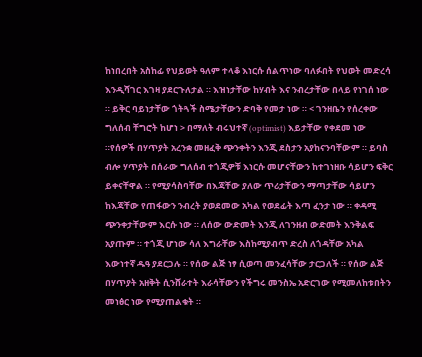ከነበረበት አስከፊ የህይወት ዓለም ተላቆ እነርሱ ሰልጥነው ባለፉበት የህወት መድረሳ እንዲሻገር እገዛ ያደርጉለታል ። እዝነታቸው ከሃብት እና ንብረታቸው በላይ የነገሰ ነው ። ይቅር ባይነታቸው ጎትጓች ስሜታቸውን ድባቅ የመታ ነው ። < ገንዘቤን የሰረቀው ግለሰብ ቸግሮት ከሆነ > በማለት ብሩህተኛ (optimist) እይታቸው የቀደመ ነው ።የሰዎች በሃጥያት አረንቋ መዘፈቅ ጭንቀትን እንጂ ደስታን አያከናንባቸውም ። ይባስ ብሎ ሃጥያት በሰራው ግለሰብ ተጎጂዎቹ እነርሱ መሆናቸውን ከተገነዘቡ ሳይሆን ፍቅር ይቀናቸዋል ። የሚያሳስባቸው በእጃቸው ያለው ጥሪታቸውን ማጣታቸው ሳይሆን ከእጃቸው የጠፋውን ንብረት ያወደመው አካል የወደፊት እጣ ፈንታ ነው ። ቀዳሚ ጭንቀታቸውም እርሱ ነው ። ለሰው ውድመት እንጂ ለገንዘብ ውድመት እንቅልፍ አያጡም ። ተጎጂ ሆነው ሳለ እግራቸው እስከሚያብጥ ድረስ ለጎዳቸው አካል እውነተኛ ዱዓ ያደርጋሉ ። የሰው ልጅ ነፃ ሲወጣ መንፈሳቸው ታርጋለች ። የሰው ልጅ በሃጥያት አዘቅት ሲንሸራተት እራሳቸውን የችግሩ መንስኤ አድርገው የሚመለከቱበትን መነፅር ነው የሚያጠልቁት ።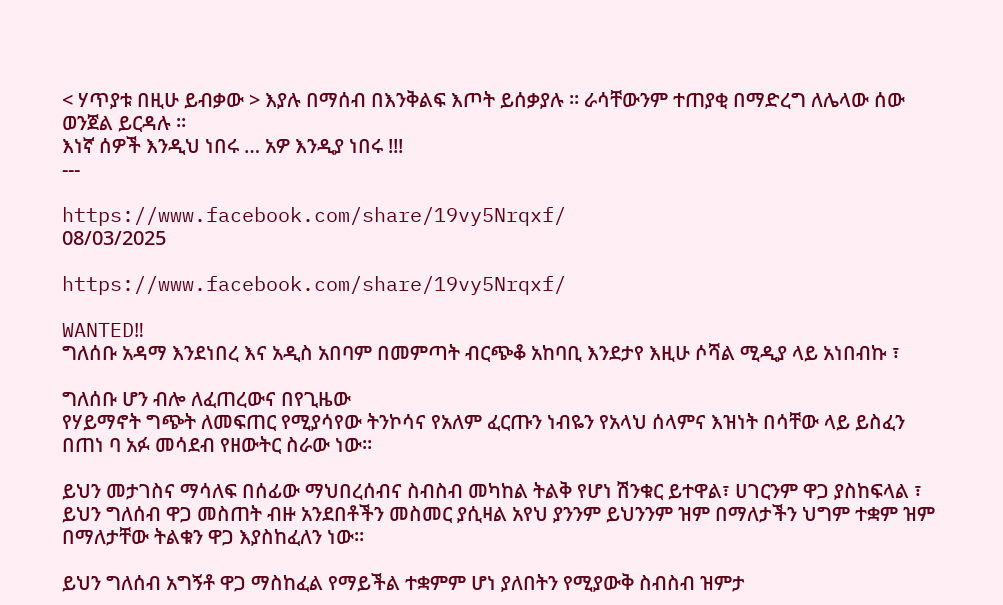< ሃጥያቱ በዚሁ ይብቃው > እያሉ በማሰብ በእንቅልፍ እጦት ይሰቃያሉ ። ራሳቸውንም ተጠያቂ በማድረግ ለሌላው ሰው ወንጀል ይርዳሉ ።
እነኛ ሰዎች እንዲህ ነበሩ … አዎ እንዲያ ነበሩ !!!
---

https://www.facebook.com/share/19vy5Nrqxf/
08/03/2025

https://www.facebook.com/share/19vy5Nrqxf/

WANTED‼
ግለሰቡ አዳማ እንደነበረ እና አዲስ አበባም በመምጣት ብርጭቆ አከባቢ እንደታየ እዚሁ ሶሻል ሚዲያ ላይ አነበብኩ ፣

ግለሰቡ ሆን ብሎ ለፈጠረውና በየጊዜው
የሃይማኖት ግጭት ለመፍጠር የሚያሳየው ትንኮሳና የአለም ፈርጡን ነብዬን የአላህ ሰላምና እዝነት በሳቸው ላይ ይስፈን በጠነ ባ አፉ መሳደብ የዘውትር ስራው ነው።

ይህን መታገስና ማሳለፍ በሰፊው ማህበረሰብና ስብስብ መካከል ትልቅ የሆነ ሽንቁር ይተዋል፣ ሀገርንም ዋጋ ያስከፍላል ፣ ይህን ግለሰብ ዋጋ መስጠት ብዙ አንደበቶችን መስመር ያሲዛል አየህ ያንንም ይህንንም ዝም በማለታችን ህግም ተቋም ዝም በማለታቸው ትልቁን ዋጋ እያስከፈለን ነው።

ይህን ግለሰብ አግኝቶ ዋጋ ማስከፈል የማይችል ተቋምም ሆነ ያለበትን የሚያውቅ ስብስብ ዝምታ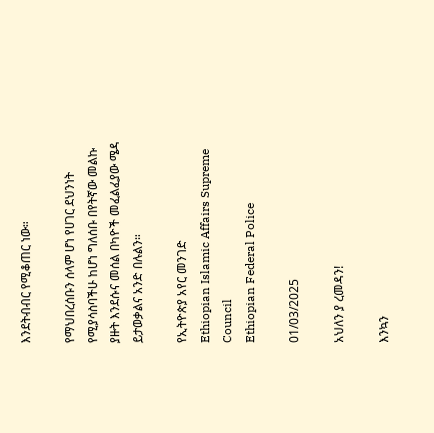እንደትብብር የሚቆጠር ነው።

የማህበረሰቡን ሰላም ሆነ የሀገር ደህንነት የሚያሳስባችሁ ከሆነ ግለሰቡ በየትኛው መልኩ ያዙት እንደሱና መሰል በካዮች መፈልፈያው ሜዳ ይታወቃልና አንድ በሉልን።

የኢትዮጵያ አየር መንገድ
Ethiopian Islamic Affairs Supreme Council
Ethiopian Federal Police

01/03/2025

አህለን ያ ረመዳን!

እንኳን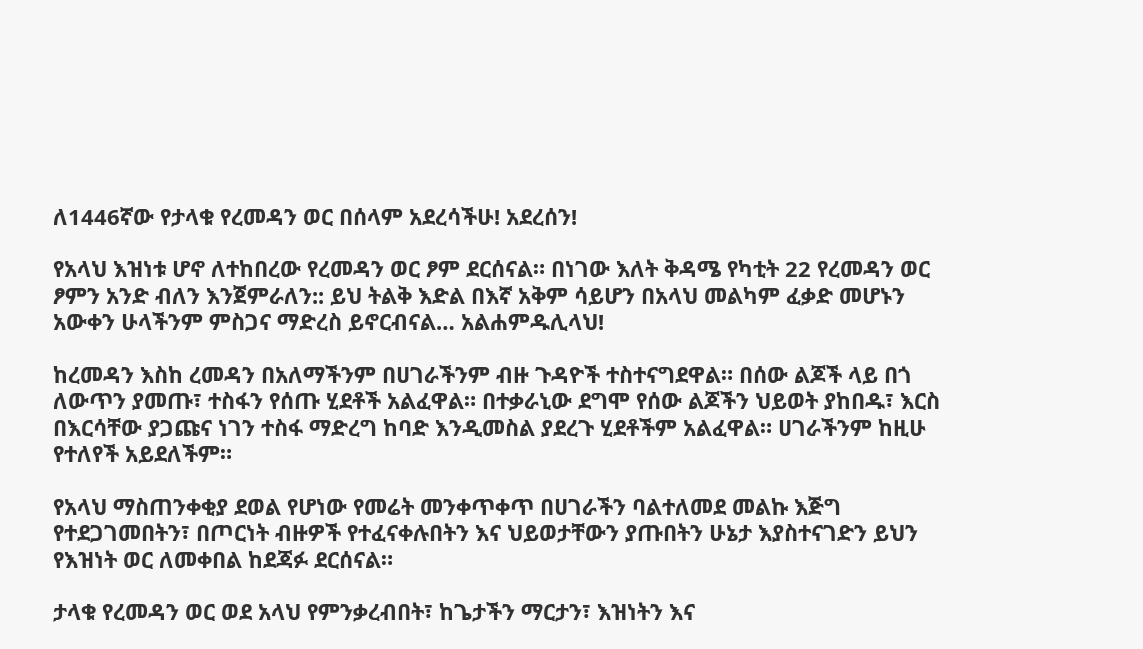ለ1446ኛው የታላቁ የረመዳን ወር በሰላም አደረሳችሁ! አደረሰን!

የአላህ እዝነቱ ሆኖ ለተከበረው የረመዳን ወር ፆም ደርሰናል። በነገው እለት ቅዳሜ የካቲት 22 የረመዳን ወር ፆምን አንድ ብለን እንጀምራለን:: ይህ ትልቅ እድል በእኛ አቅም ሳይሆን በአላህ መልካም ፈቃድ መሆኑን አውቀን ሁላችንም ምስጋና ማድረስ ይኖርብናል… አልሐምዱሊላህ!

ከረመዳን እስከ ረመዳን በአለማችንም በሀገራችንም ብዙ ጉዳዮች ተስተናግደዋል። በሰው ልጆች ላይ በጎ ለውጥን ያመጡ፣ ተስፋን የሰጡ ሂደቶች አልፈዋል። በተቃራኒው ደግሞ የሰው ልጆችን ህይወት ያከበዱ፣ እርስ በእርሳቸው ያጋጩና ነገን ተስፋ ማድረግ ከባድ እንዲመስል ያደረጉ ሂደቶችም አልፈዋል። ሀገራችንም ከዚሁ የተለየች አይደለችም።

የአላህ ማስጠንቀቂያ ደወል የሆነው የመሬት መንቀጥቀጥ በሀገራችን ባልተለመደ መልኩ እጅግ የተደጋገመበትን፣ በጦርነት ብዙዎች የተፈናቀሉበትን እና ህይወታቸውን ያጡበትን ሁኔታ እያስተናገድን ይህን የእዝነት ወር ለመቀበል ከደጃፉ ደርሰናል።

ታላቁ የረመዳን ወር ወደ አላህ የምንቃረብበት፣ ከጌታችን ማርታን፣ እዝነትን እና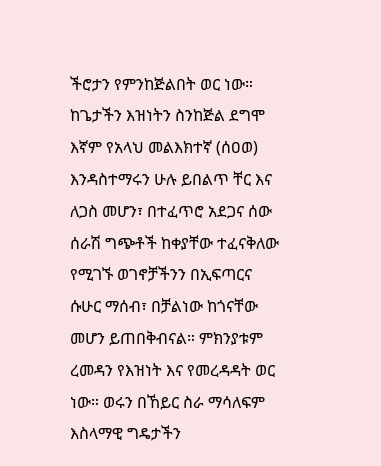ችሮታን የምንከጅልበት ወር ነው። ከጌታችን እዝነትን ስንከጅል ደግሞ እኛም የአላህ መልእክተኛ (ሰዐወ) እንዳስተማሩን ሁሉ ይበልጥ ቸር እና ለጋስ መሆን፣ በተፈጥሮ አደጋና ሰው ሰራሽ ግጭቶች ከቀያቸው ተፈናቅለው የሚገኙ ወገኖቻችንን በኢፍጣርና ሱሁር ማሰብ፣ በቻልነው ከጎናቸው መሆን ይጠበቅብናል። ምክንያቱም ረመዳን የእዝነት እና የመረዳዳት ወር ነው። ወሩን በኸይር ስራ ማሳለፍም እስላማዊ ግዴታችን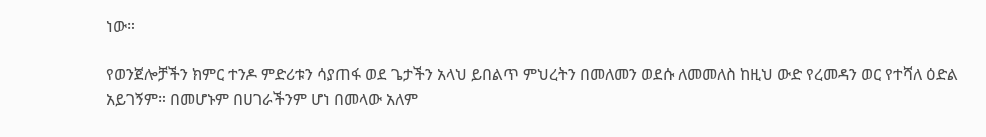ነው።

የወንጀሎቻችን ክምር ተንዶ ምድሪቱን ሳያጠፋ ወደ ጌታችን አላህ ይበልጥ ምህረትን በመለመን ወደሱ ለመመለስ ከዚህ ውድ የረመዳን ወር የተሻለ ዕድል አይገኝም። በመሆኑም በሀገራችንም ሆነ በመላው አለም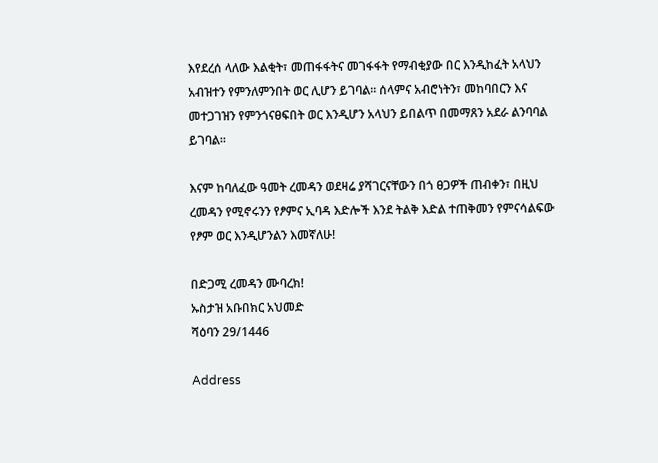እየደረሰ ላለው እልቂት፣ መጠፋፋትና መገፋፋት የማብቂያው በር እንዲከፈት አላህን አብዝተን የምንለምንበት ወር ሊሆን ይገባል። ሰላምና አብሮነትን፣ መከባበርን እና መተጋገዝን የምንጎናፀፍበት ወር እንዲሆን አላህን ይበልጥ በመማጸን አደራ ልንባባል ይገባል።

እናም ከባለፈው ዓመት ረመዳን ወደዛሬ ያሻገርናቸውን በጎ ፀጋዎች ጠብቀን፣ በዚህ ረመዳን የሚኖሩንን የፆምና ኢባዳ እድሎች እንደ ትልቅ እድል ተጠቅመን የምናሳልፍው የፆም ወር እንዲሆንልን እመኛለሁ!

በድጋሚ ረመዳን ሙባረክ!
ኡስታዝ አቡበክር አህመድ
ሻዕባን 29/1446

Address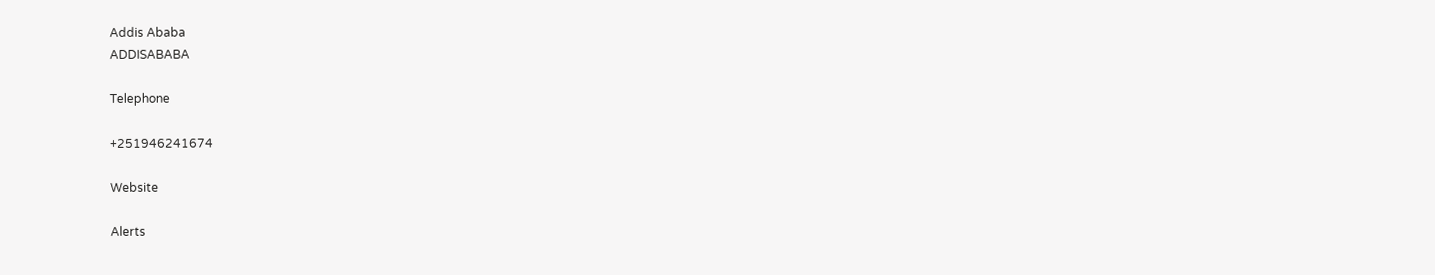Addis Ababa
ADDISABABA

Telephone

+251946241674

Website

Alerts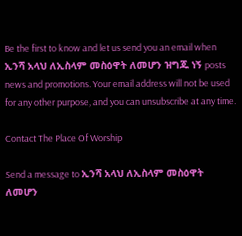Be the first to know and let us send you an email when ኢንሻ አላህ ለኢስላም መስዕዋት ለመሆን ዝግጁ ነኝ posts news and promotions. Your email address will not be used for any other purpose, and you can unsubscribe at any time.

Contact The Place Of Worship

Send a message to ኢንሻ አላህ ለኢስላም መስዕዋት ለመሆን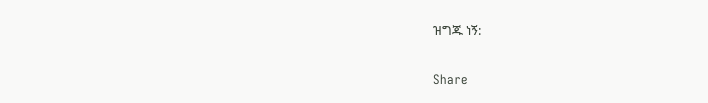ዝግጁ ነኝ:

Share